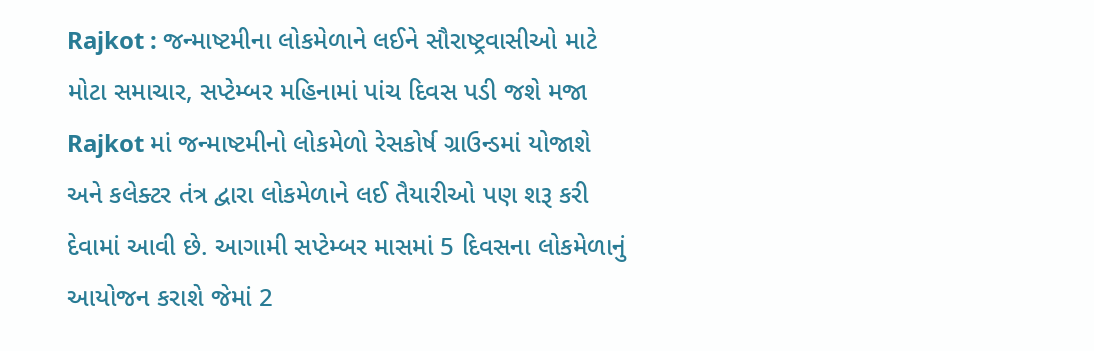Rajkot : જન્માષ્ટમીના લોકમેળાને લઈને સૌરાષ્ટ્રવાસીઓ માટે મોટા સમાચાર, સપ્ટેમ્બર મહિનામાં પાંચ દિવસ પડી જશે મજા
Rajkot માં જન્માષ્ટમીનો લોકમેળો રેસકોર્ષ ગ્રાઉન્ડમાં યોજાશે અને કલેક્ટર તંત્ર દ્વારા લોકમેળાને લઈ તૈયારીઓ પણ શરૂ કરી દેવામાં આવી છે. આગામી સપ્ટેમ્બર માસમાં 5 દિવસના લોકમેળાનું આયોજન કરાશે જેમાં 2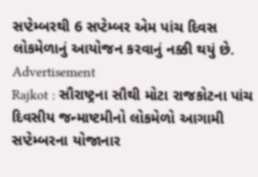સપ્ટેમ્બરથી 6 સપ્ટેમ્બર એમ પાંચ દિવસ લોકમેળાનું આયોજન કરવાનું નક્કી થયું છે.
Advertisement
Rajkot : સૌરાષ્ટ્રના સૌથી મોટા રાજકોટના પાંચ દિવસીય જન્માષ્ટમીનો લોકમેળો આગામી સપ્ટેમ્બરના યોજાનાર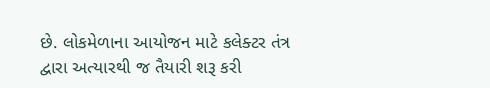છે. લોકમેળાના આયોજન માટે કલેક્ટર તંત્ર દ્વારા અત્યારથી જ તૈયારી શરૂ કરી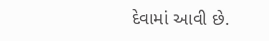દેવામાં આવી છે.